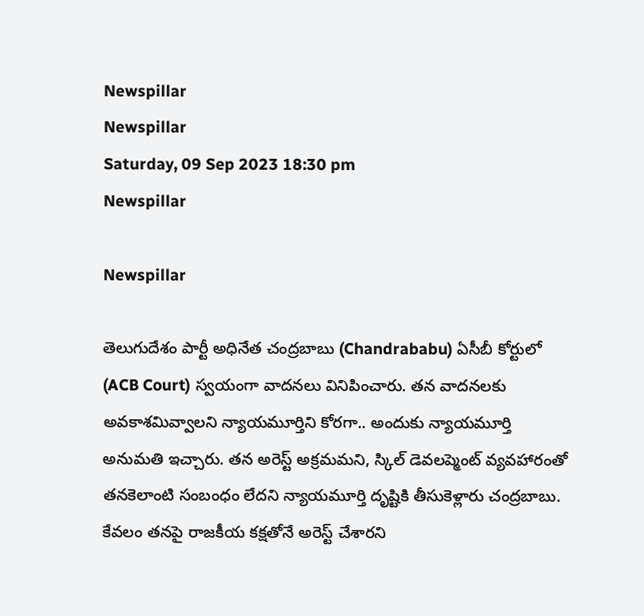Newspillar
Newspillar
Saturday, 09 Sep 2023 18:30 pm
Newspillar

Newspillar

తెలుగుదేశం పార్టీ అధినేత చంద్రబాబు (Chandrababu) ఏసీబీ కోర్టులో (ACB Court) స్వయంగా వాదనలు వినిపించారు. తన వాదనలకు అవకాశమివ్వాలని న్యాయమూర్తిని కోరగా.. అందుకు న్యాయమూర్తి అనుమతి ఇచ్చారు. తన అరెస్ట్‌ అక్రమమని, స్కిల్‌ డెవలప్మెంట్ వ్యవహారంతో తనకెలాంటి సంబంధం లేదని న్యాయమూర్తి దృష్టికి తీసుకెళ్లారు చంద్రబాబు. కేవలం తనపై రాజకీయ కక్షతోనే అరెస్ట్‌ చేశారని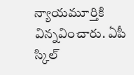న్యాయమూర్తికి విన్నవించారు. ఏపీ స్కిల్‌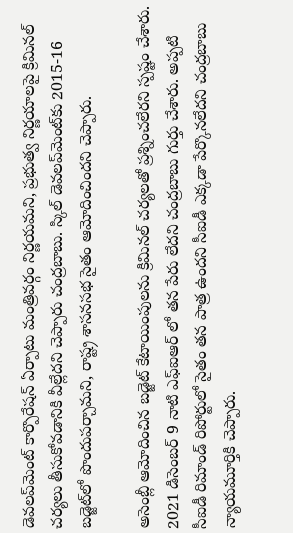డెవలప్‌మెంట్‌ కార్పొరేషన్‌ ఏర్పాటు మంత్రివర్గం నిర్ణయమని, ప్రభుత్వ నిర్ణయాలపై క్రిమినల్‌ చర్యలు తీసుకోవడానికి వీల్లేదని చెప్పారు చంద్రబాబు. స్కిల్‌ డెవలప్‌మెంట్‌కు 2015-16 బడ్జెట్‌లో పొందుపర్చామని, రాష్ట్ర శాసనసభ సైతం ఆమోదించిందని చెప్పారు.

అసెంబ్లీ ఆమోదించిన బడ్జెట్‌ కేటాయింపులను క్రిమినల్‌ చర్యలతో ప్రశ్నించలేరని స్పష్టం చేశారు. 2021 డిసెంబర్‌ 9 నాటి ఎఫ్‌ఐఆర్‌ లో తన పేరు లేదని చంద్రబాబు గుర్తు చేశారు. అప్పటి సీఐడీ రిమాండ్‌ రిపోర్టులో సైతం తన పాత్ర ఉందని సీఐడీ ఎక్కడా పేర్కొనలేదని చంద్రబాబు న్యాయమూర్తికి చెప్పారు.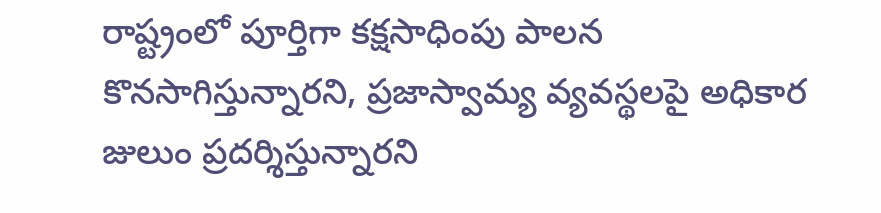రాష్ట్రంలో పూర్తిగా కక్షసాధింపు పాలన కొనసాగిస్తున్నారని, ప్రజాస్వామ్య వ్యవస్థలపై అధికార జులుం ప్రదర్శిస్తున్నారని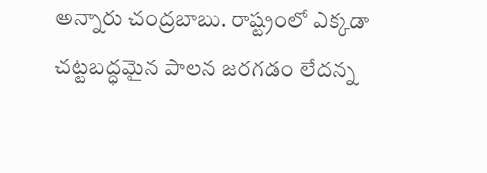అన్నారు చంద్రబాబు. రాష్ట్రంలో ఎక్కడా చట్టబద్ధమైన పాలన జరగడం లేదన్న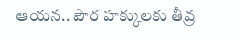ఆయన.. పౌర హక్కులకు తీవ్ర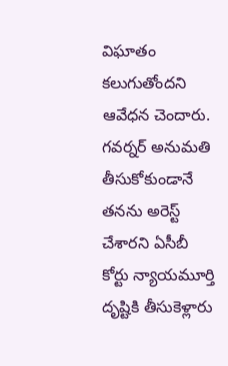విఘాతం కలుగుతోందని ఆవేధన చెందారు. గవర్నర్‌ అనుమతి తీసుకోకుండానే తనను అరెస్ట్‌ చేశారని ఏసీబీ కోర్టు న్యాయమూర్తి దృష్టికి తీసుకెళ్లారు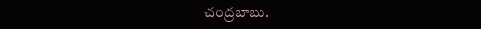చంద్రబాబు.